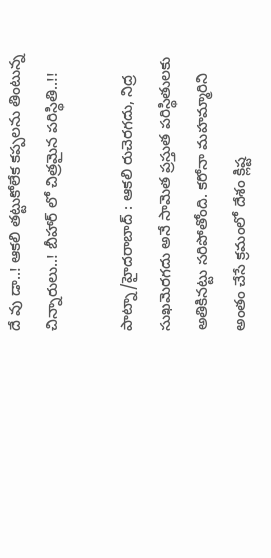దే వు డా..! ఆక‌లి త‌ట్టుకోలేక క‌ప్ప‌ల‌ను తింటున్న చిన్నారులు..! బీహార్ లో చిత్రమైన పరిస్థితి..!!

పాట్నా/హైదరాబాద్ : ఆక‌లి రుచెరగదు, నిద్ర సుఖమెరగదు అనే సామెత ప్రస్తుత పరిస్థితులకు అతికినట్టు సరిపోతోంది. కరోనా మహమ్మారిని అంతం చేసే క్రమంలో దేశం క్లిష్ట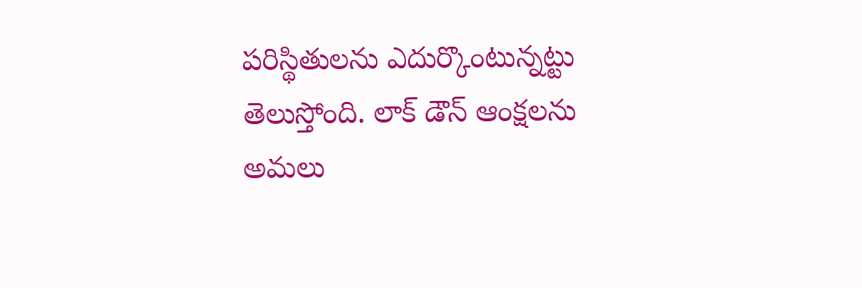పరిస్థితులను ఎదుర్కొంటున్నట్టు తెలుస్తోంది. లాక్ డౌన్ ఆంక్షలను అమలు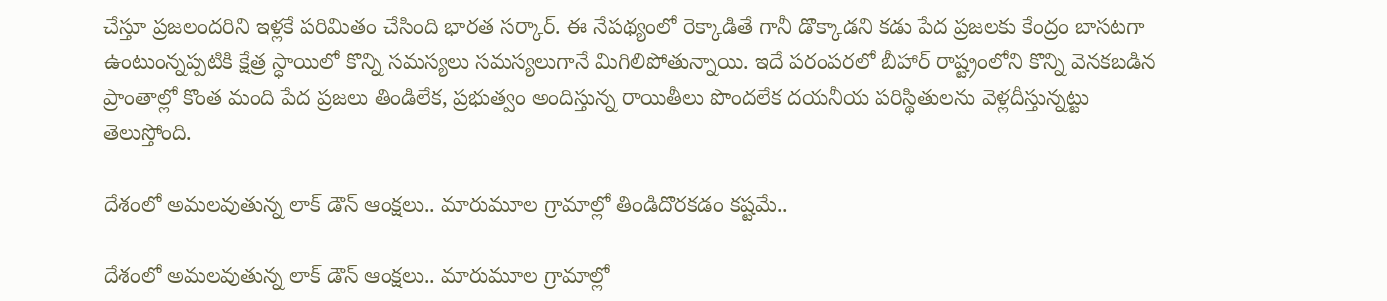చేస్తూ ప్రజలందరిని ఇళ్లకే పరిమితం చేసింది భారత సర్కార్. ఈ నేపథ్యంలో రెక్కాడితే గానీ డొక్కాడని కడు పేద ప్రజలకు కేంద్రం బాసటగా ఉంటుంన్నప్పటికి క్షేత్ర స్ధాయిలో కొన్ని సమస్యలు సమస్యలుగానే మిగిలిపోతున్నాయి. ఇదే పరంపరలో బీహార్ రాష్ట్రంలోని కొన్ని వెనకబడిన ప్రాంతాల్లో కొంత మంది పేద ప్రజలు తిండిలేక, ప్రభుత్వం అందిస్తున్న రాయితీలు పొందలేక దయనీయ పరిస్థితులను వెళ్లదీస్తున్నట్టు తెలుస్తోంది.

దేశంలో అమలవుతున్న లాక్ డౌన్ ఆంక్షలు.. మారుమూల గ్రామాల్లో తిండిదొరకడం కష్టమే..

దేశంలో అమలవుతున్న లాక్ డౌన్ ఆంక్షలు.. మారుమూల గ్రామాల్లో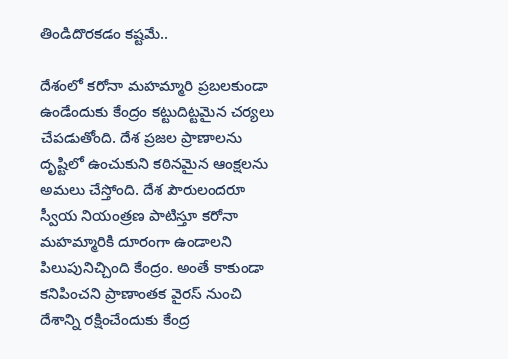తిండిదొరకడం కష్టమే..

దేశంలో కరోనా మహమ్మారి ప్రబలకుండా ఉండేందుకు కేంద్రం కట్టుదిట్టమైన చర్యలు చేపడుతోంది. దేశ ప్రజల ప్రాణాలను దృష్టిలో ఉంచుకుని కఠినమైన ఆంక్షలను అమలు చేస్తోంది. దేశ పౌరులందరూ స్వీయ నియంత్రణ పాటిస్తూ క‌రోనా మహమ్మారికి దూరంగా ఉండాలని పిలుపునిచ్చింది కేంద్రం. అంతే కాకుండా కనిపించని ప్రాణాంతక వైరస్ నుంచి దేశాన్ని ర‌క్షించేందుకు కేంద్ర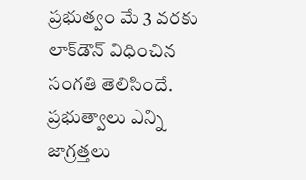ప్ర‌భుత్వం మే 3 వ‌ర‌కు లాక్‌డౌన్ విధించిన సంగ‌తి తెలిసిందే. ప్ర‌భుత్వాలు ఎన్ని జాగ్ర‌త్త‌లు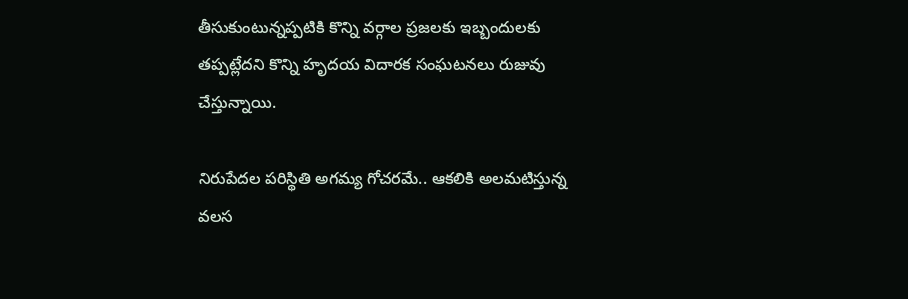తీసుకుంటున్న‌ప్ప‌టికి కొన్ని వ‌ర్గాల ప్ర‌జ‌ల‌కు ఇబ్బందుల‌కు త‌ప్ప‌ట్లేదని కొన్ని హృదయ విదారక సంఘటనలు రుజువు చేస్తున్నాయి.

నిరుపేదల పరిస్థితి అగమ్య గోచరమే.. ఆకలికి అలమటిస్తున్న వలస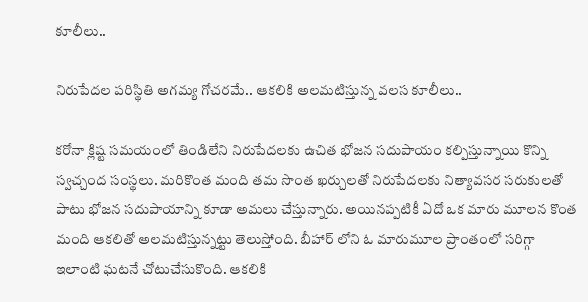కూలీలు..

నిరుపేదల పరిస్థితి అగమ్య గోచరమే.. ఆకలికి అలమటిస్తున్న వలస కూలీలు..

కరోనా క్లిష్ట సమయంలో తిండిలేని నిరుపేదలకు ఉచిత భోజన సదుపాయం కల్పిస్తున్నాయి కొన్ని స్వచ్చంద సంస్థలు. మరికొంత మంది తమ సొంత ఖర్చులతో నిరుపేదలకు నిత్యావసర సరుకులతో పాటు భోజన సదుపాయాన్ని కూడా అమలు చేస్తున్నారు. అయినప్పటికీ ఏదో ఒక మారు మూలన కొంత మంది ఆకలితో అలమటిస్తున్నట్టు తెలుస్తోంది. బీహార్ లోని ఓ మారుమూల ప్రాంతంలో సరిగ్గా ఇలాంటి ఘటనే చోటుచేసుకొంది. ఆకలికి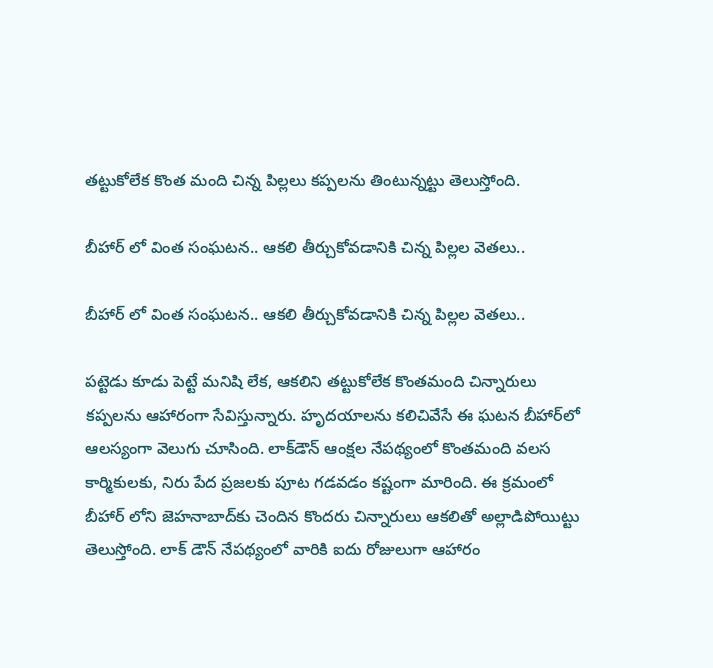తట్టుకోలేక కొంత మంది చిన్న పిల్లలు కప్పలను తింటున్నట్టు తెలుస్తోంది.

బీహార్ లో వింత సంఘటన.. ఆకలి తీర్చుకోవడానికి చిన్న పిల్లల వెతలు..

బీహార్ లో వింత సంఘటన.. ఆకలి తీర్చుకోవడానికి చిన్న పిల్లల వెతలు..

ప‌ట్టెడు కూడు పెట్టే మనిషి లేక‌, ఆక‌లిని త‌ట్టుకోలేక కొంత‌మంది చిన్నారులు క‌ప్ప‌ల‌ను ఆహారంగా సేవిస్తున్నారు. హృదయాల‌ను క‌లిచివేసే ఈ ఘ‌ట‌న బీహార్‌లో ఆల‌స్యంగా వెలుగు చూసింది. లాక్‌డౌన్ ఆంక్షల నేపథ్యంలో కొంత‌మంది వ‌ల‌స కార్మికుల‌కు, నిరు పేద ప్రజలకు పూట గ‌డ‌వ‌డం క‌ష్టంగా మారింది. ఈ క్ర‌మంలో బీహార్ లోని జెహ‌నాబాద్‌కు చెందిన కొంద‌రు చిన్నారులు ఆక‌లితో అల్లాడిపోయిట్టు తెలుస్తోంది. లాక్ డౌన్ నేపథ్యంలో వారికి ఐదు రోజులుగా ఆహారం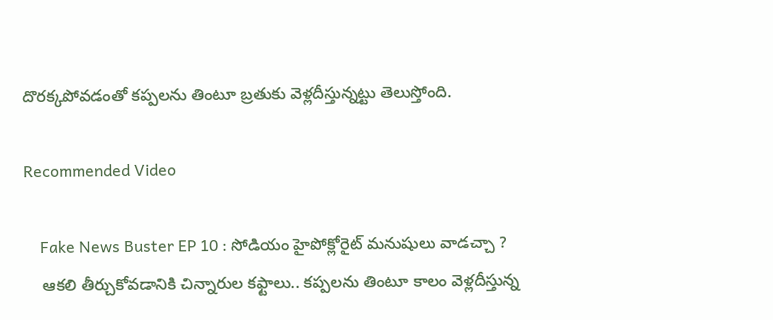దొర‌క్క‌పోవ‌డంతో క‌ప్ప‌ల‌ను తింటూ బ్ర‌తుకు వెళ్ల‌దీస్తున్నట్టు తెలుస్తోంది.

Recommended Video

    Fake News Buster EP 10 : సోడియం హైపోక్లోరైట్ మనుషులు వాడచ్చా ?
    ఆకలి తీర్చుకోవడానికి చిన్నారుల కఫ్టాలు.. కప్పలను తింటూ కాలం వెళ్లదీస్తున్న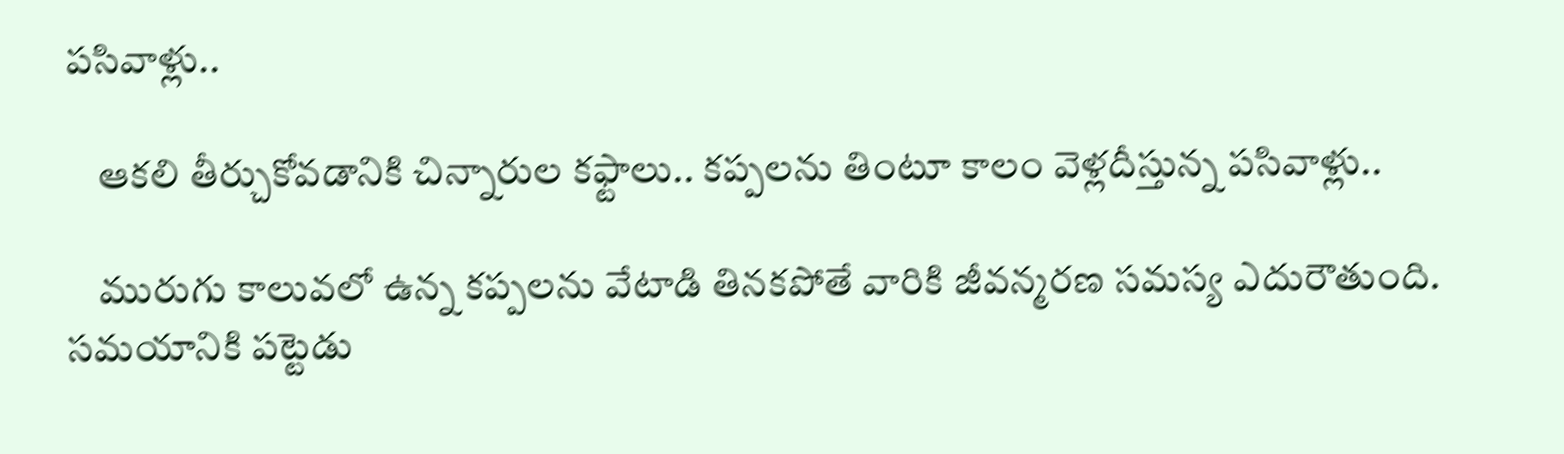పసివాళ్లు..

    ఆకలి తీర్చుకోవడానికి చిన్నారుల కఫ్టాలు.. కప్పలను తింటూ కాలం వెళ్లదీస్తున్న పసివాళ్లు..

    మురుగు కాలువ‌లో ఉన్న క‌ప్ప‌ల‌ను వేటాడి తినకపోతే వారికి జీవ‌న్మ‌ర‌ణ స‌మ‌స్య‌ ఎదురౌతుంది. సమయానికి పట్టెడు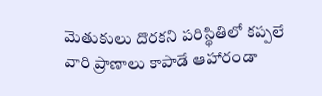మెతుకులు దొరకని పరిస్థితిలో కప్పలే వారి ప్రాణాలు కాపాడే ఆహారండా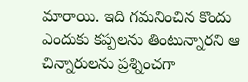మారాయి. ఇది గ‌మ‌నించిన కొందు ఎందుకు క‌ప్ప‌ల‌ను తింటున్నార‌ని ఆ చిన్నారుల‌ను ప్ర‌శ్నించ‌గా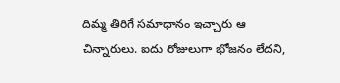దిమ్మ తిరిగే సమాధానం ఇచ్చారు ఆ చిన్నారులు. ఐదు రోజుల‌ుగా భోజనం లేదని,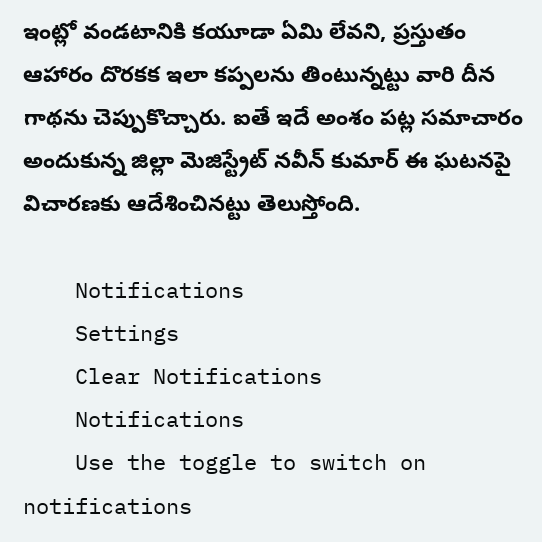ఇంట్లో వండటానికి కయూడా ఏమి లేవ‌ని, ప్ర‌స్తుతం ఆహారం దొర‌క‌క ఇలా కప్పలను తింటున్నట్టు వారి దీన గాథను చెప్పుకొచ్చారు. ఐతే ఇదే అంశం పట్ల స‌మాచారం అందుకున్న జిల్లా మెజిస్ట్రేట్ న‌వీన్ కుమార్ ఈ ఘ‌ట‌న‌పై విచార‌ణ‌కు ఆదేశించినట్టు తెలుస్తోంది.

    Notifications
    Settings
    Clear Notifications
    Notifications
    Use the toggle to switch on notifications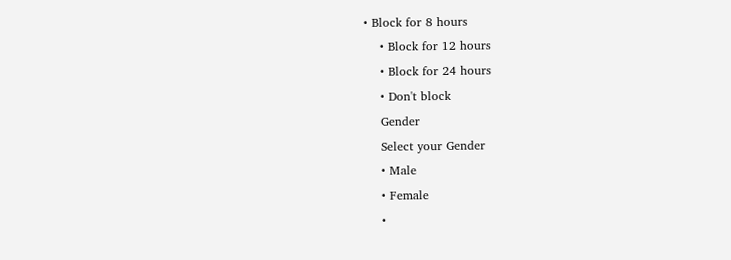• Block for 8 hours
    • Block for 12 hours
    • Block for 24 hours
    • Don't block
    Gender
    Select your Gender
    • Male
    • Female
    •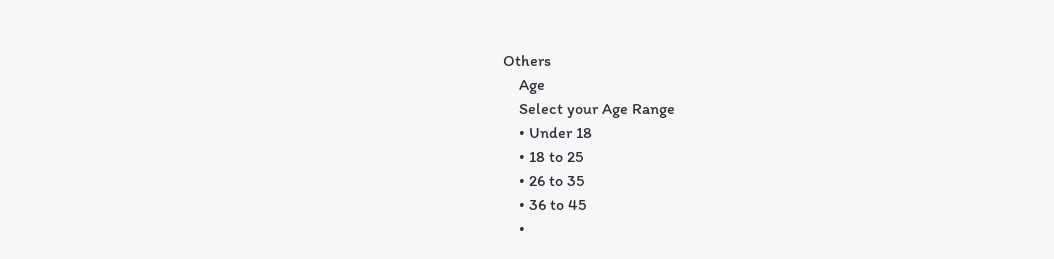Others
    Age
    Select your Age Range
    • Under 18
    • 18 to 25
    • 26 to 35
    • 36 to 45
    •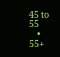45 to 55
    • 55+